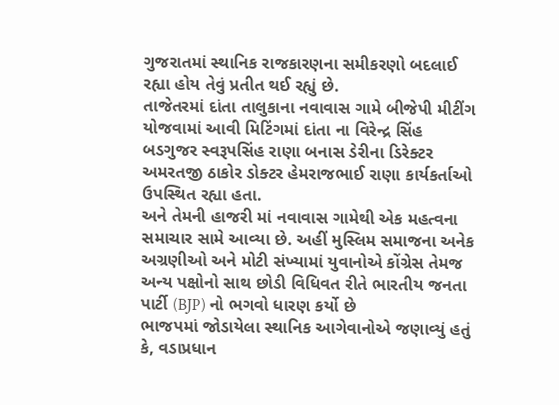ગુજરાતમાં સ્થાનિક રાજકારણના સમીકરણો બદલાઈ રહ્યા હોય તેવું પ્રતીત થઈ રહ્યું છે.
તાજેતરમાં દાંતા તાલુકાના નવાવાસ ગામે બીજેપી મીટીંગ યોજવામાં આવી મિટિંગમાં દાંતા ના વિરેન્દ્ર સિંહ બડગુજર સ્વરૂપસિંહ રાણા બનાસ ડેરીના ડિરેક્ટર અમરતજી ઠાકોર ડોક્ટર હેમરાજભાઈ રાણા કાર્યકર્તાઓ ઉપસ્થિત રહ્યા હતા.
અને તેમની હાજરી માં નવાવાસ ગામેથી એક મહત્વના સમાચાર સામે આવ્યા છે. અહીં મુસ્લિમ સમાજના અનેક અગ્રણીઓ અને મોટી સંખ્યામાં યુવાનોએ કોંગ્રેસ તેમજ અન્ય પક્ષોનો સાથ છોડી વિધિવત રીતે ભારતીય જનતા પાર્ટી (BJP) નો ભગવો ધારણ કર્યો છે
ભાજપમાં જોડાયેલા સ્થાનિક આગેવાનોએ જણાવ્યું હતું કે, વડાપ્રધાન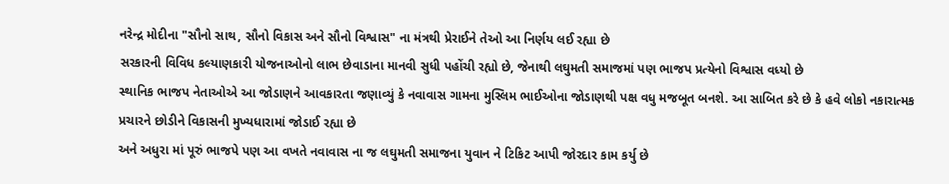નરેન્દ્ર મોદીના "સૌનો સાથ, સૌનો વિકાસ અને સૌનો વિશ્વાસ" ના મંત્રથી પ્રેરાઈને તેઓ આ નિર્ણય લઈ રહ્યા છે
સરકારની વિવિધ કલ્યાણકારી યોજનાઓનો લાભ છેવાડાના માનવી સુધી પહોંચી રહ્યો છે, જેનાથી લઘુમતી સમાજમાં પણ ભાજપ પ્રત્યેનો વિશ્વાસ વધ્યો છે
સ્થાનિક ભાજપ નેતાઓએ આ જોડાણને આવકારતા જણાવ્યું કે નવાવાસ ગામના મુસ્લિમ ભાઈઓના જોડાણથી પક્ષ વધુ મજબૂત બનશે. આ સાબિત કરે છે કે હવે લોકો નકારાત્મક પ્રચારને છોડીને વિકાસની મુખ્યધારામાં જોડાઈ રહ્યા છે
અને અધુરા માં પૂરું ભાજપે પણ આ વખતે નવાવાસ ના જ લઘુમતી સમાજના યુવાન ને ટિકિટ આપી જોરદાર કામ કર્યુ છે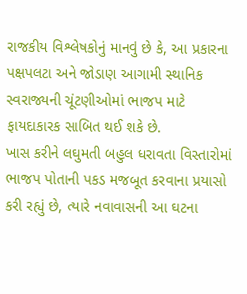રાજકીય વિશ્લેષકોનું માનવું છે કે, આ પ્રકારના પક્ષપલટા અને જોડાણ આગામી સ્થાનિક સ્વરાજ્યની ચૂંટણીઓમાં ભાજપ માટે ફાયદાકારક સાબિત થઈ શકે છે.
ખાસ કરીને લઘુમતી બહુલ ધરાવતા વિસ્તારોમાં ભાજપ પોતાની પકડ મજબૂત કરવાના પ્રયાસો કરી રહ્યું છે, ત્યારે નવાવાસની આ ઘટના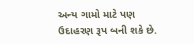અન્ય ગામો માટે પણ ઉદાહરણ રૂપ બની શકે છે.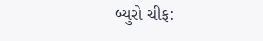બ્યુરો ચીફ: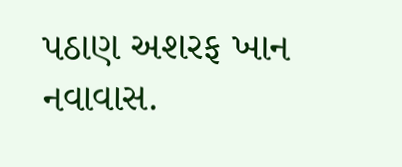પઠાણ અશરફ ખાન નવાવાસ.